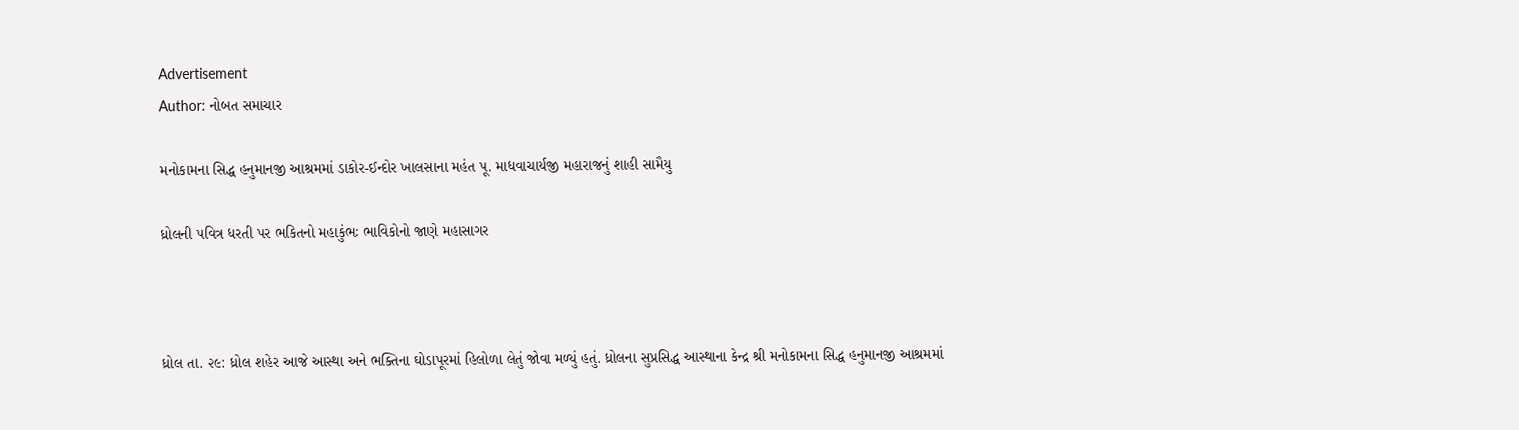Advertisement
Author: નોબત સમાચાર

મનોકામના સિદ્ધ હનુમાનજી આશ્રમમાં ડાકોર-ઈન્દોર ખાલસાના મહંત પૂ. માધવાચાર્યજી મહારાજનું શાહી સામૈયુ

ધ્રોલની ૫વિત્ર ધરતી પર ભકિતનો મહાકુંભઃ ભાવિકોનો જાણે મહાસાગર



ધ્રોલ તા. ૨૯: ધ્રોલ શહેર આજે આસ્થા અને ભક્તિના ઘોડાપૂરમાં હિલોળા લેતું જોવા મળ્યું હતું. ધ્રોલના સુપ્રસિદ્ધ આસ્થાના કેન્દ્ર શ્રી મનોકામના સિદ્ધ હનુમાનજી આશ્રમમાં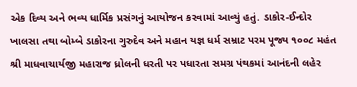એક દિવ્ય અને ભવ્ય ધાર્મિક પ્રસંગનું આયોજન કરવામાં આવ્યું હતું. ડાકોર-ઈન્દોર ખાલસા તથા બોમ્બે ડાકોરના ગુરુદેવ અને મહાન યજ્ઞ ધર્મ સમ્રાટ પરમ પૂજ્ય ૧૦૦૮ મહંત શ્રી માધવાચાર્યજી મહારાજ ધ્રોલની ધરતી પર પધારતા સમગ્ર પંથકમાં આનંદની લહેર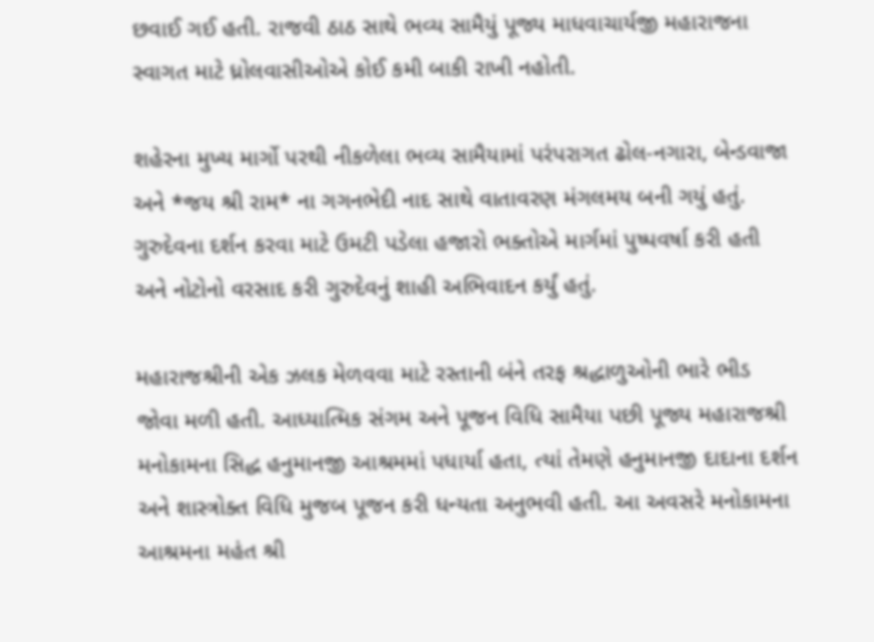છવાઈ ગઈ હતી. રાજવી ઠાઠ સાથે ભવ્ય સામૈયું પૂજ્ય માધવાચાર્યજી મહારાજના સ્વાગત માટે ધ્રોલવાસીઓએ કોઈ કમી બાકી રાખી નહોતી.

શહેરના મુખ્ય માર્ગો પરથી નીકળેલા ભવ્ય સામૈયામાં પરંપરાગત ઢોલ-નગારા, બેન્ડવાજા અને *જય શ્રી રામ* ના ગગનભેદી નાદ સાથે વાતાવરણ મંગલમય બની ગયું હતું. ગુરુદેવના દર્શન કરવા માટે ઉમટી પડેલા હજારો ભક્તોએ માર્ગમાં પુષ્પવર્ષા કરી હતી અને નોટોનો વરસાદ કરી ગુરુદેવનું શાહી અભિવાદન કર્યું હતું.

મહારાજશ્રીની એક ઝલક મેળવવા માટે રસ્તાની બંને તરફ શ્રદ્ધાળુઓની ભારે ભીડ જોવા મળી હતી. આધ્યાત્મિક સંગમ અને પૂજન વિધિ સામૈયા પછી પૂજ્ય મહારાજશ્રી મનોકામના સિદ્ધ હનુમાનજી આશ્રમમાં પધાર્યા હતા, ત્યાં તેમણે હનુમાનજી દાદાના દર્શન અને શાસ્ત્રોક્ત વિધિ મુજબ પૂજન કરી ધન્યતા અનુભવી હતી. આ અવસરે મનોકામના આશ્રમના મહંત શ્રી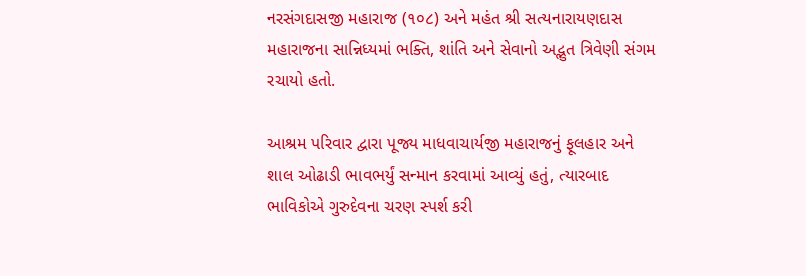નરસંગદાસજી મહારાજ (૧૦૮) અને મહંત શ્રી સત્યનારાયણદાસ મહારાજના સાન્નિધ્યમાં ભક્તિ, શાંતિ અને સેવાનો અદ્ભુત ત્રિવેણી સંગમ રચાયો હતો.

આશ્રમ પરિવાર દ્વારા પૂજ્ય માધવાચાર્યજી મહારાજનું ફૂલહાર અને શાલ ઓઢાડી ભાવભર્યું સન્માન કરવામાં આવ્યું હતું, ત્યારબાદ ભાવિકોએ ગુરુદેવના ચરણ સ્પર્શ કરી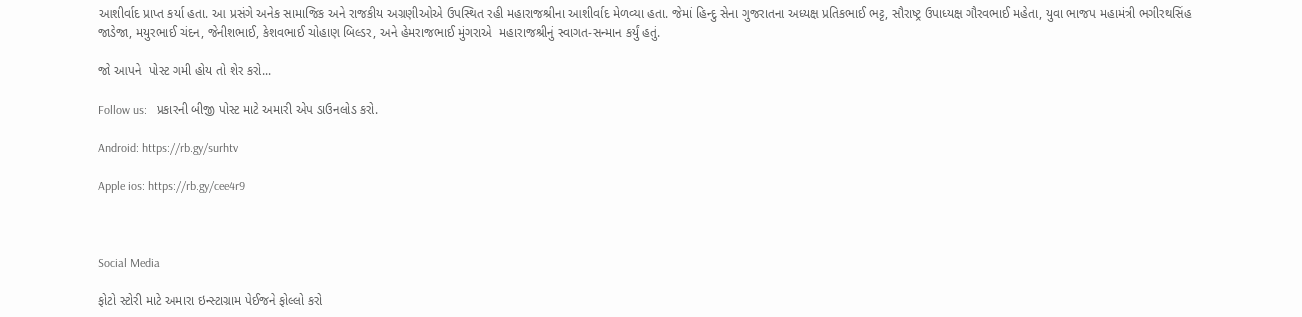આશીર્વાદ પ્રાપ્ત કર્યા હતા. આ પ્રસંગે અનેક સામાજિક અને રાજકીય અગ્રણીઓએ ઉપસ્થિત રહી મહારાજશ્રીના આશીર્વાદ મેળવ્યા હતા. જેમાં હિન્દુ સેના ગુજરાતના અધ્યક્ષ પ્રતિકભાઈ ભટ્ટ, સૌરાષ્ટ્ર ઉપાધ્યક્ષ ગૌરવભાઈ મહેતા, યુવા ભાજપ મહામંત્રી ભગીરથસિંહ જાડેજા, મયુરભાઈ ચંદન, જેનીશભાઈ, કેશવભાઈ ચોહાણ બિલ્ડર, અને હેમરાજભાઈ મુંગરાએ  મહારાજશ્રીનું સ્વાગત-સન્માન કર્યું હતું.

જો આપને  પોસ્ટ ગમી હોય તો શેર કરો...

Follow us:   પ્રકારની બીજી પોસ્ટ માટે અમારી એપ ડાઉનલોડ કરો.

Android: https://rb.gy/surhtv

Apple ios: https://rb.gy/cee4r9



Social Media

ફોટો સ્ટોરી માટે અમારા ઇન્સ્ટાગ્રામ પેઈજને ફોલ્લો કરો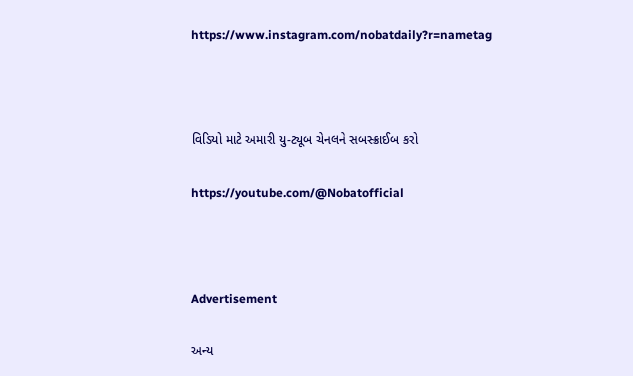https://www.instagram.com/nobatdaily?r=nametag



વિડિયો માટે અમારી યુ-ટ્યૂબ ચેનલને સબસ્ક્રાઈબ કરો

https://youtube.com/@Nobatofficial



Advertisement

અન્ય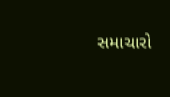સમાચારો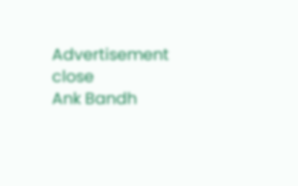Advertisement
close
Ank Bandh